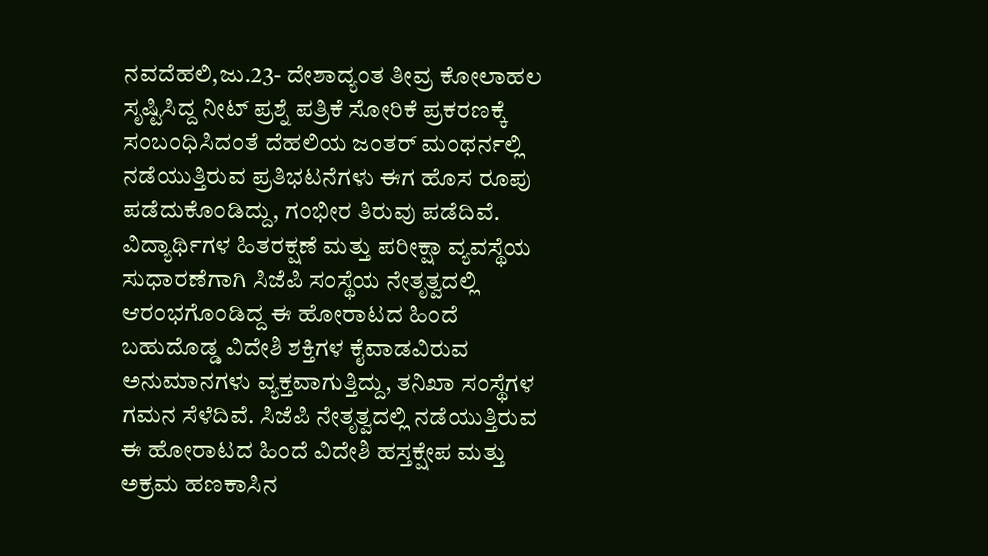ನವದೆಹಲಿ,ಜು.23- ದೇಶಾದ್ಯಂತ ತೀವ್ರ ಕೋಲಾಹಲ ಸೃಷ್ಟಿಸಿದ್ದ ನೀಟ್ ಪ್ರಶ್ನೆ ಪತ್ರಿಕೆ ಸೋರಿಕೆ ಪ್ರಕರಣಕ್ಕೆ ಸಂಬಂಧಿಸಿದಂತೆ ದೆಹಲಿಯ ಜಂತರ್ ಮಂಥರ್ನಲ್ಲಿ ನಡೆಯುತ್ತಿರುವ ಪ್ರತಿಭಟನೆಗಳು ಈಗ ಹೊಸ ರೂಪು ಪಡೆದುಕೊಂಡಿದ್ದು, ಗಂಭೀರ ತಿರುವು ಪಡೆದಿವೆ.
ವಿದ್ಯಾರ್ಥಿಗಳ ಹಿತರಕ್ಷಣೆ ಮತ್ತು ಪರೀಕ್ಷಾ ವ್ಯವಸ್ಥೆಯ ಸುಧಾರಣೆಗಾಗಿ ಸಿಜೆಪಿ ಸಂಸ್ಥೆಯ ನೇತೃತ್ವದಲ್ಲಿ ಆರಂಭಗೊಂಡಿದ್ದ ಈ ಹೋರಾಟದ ಹಿಂದೆ ಬಹುದೊಡ್ಡ ವಿದೇಶಿ ಶಕ್ತಿಗಳ ಕೈವಾಡವಿರುವ ಅನುಮಾನಗಳು ವ್ಯಕ್ತವಾಗುತ್ತಿದ್ದು, ತನಿಖಾ ಸಂಸ್ಥೆಗಳ ಗಮನ ಸೆಳೆದಿವೆ. ಸಿಜೆಪಿ ನೇತೃತ್ವದಲ್ಲಿ ನಡೆಯುತ್ತಿರುವ ಈ ಹೋರಾಟದ ಹಿಂದೆ ವಿದೇಶಿ ಹಸ್ತಕ್ಷೇಪ ಮತ್ತು ಅಕ್ರಮ ಹಣಕಾಸಿನ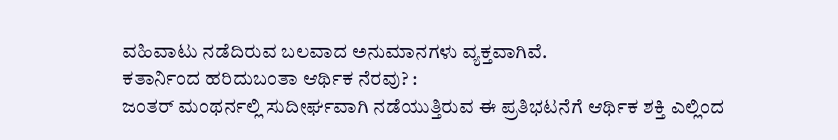ವಹಿವಾಟು ನಡೆದಿರುವ ಬಲವಾದ ಅನುಮಾನಗಳು ವ್ಯಕ್ತವಾಗಿವೆ.
ಕತಾರ್ನಿಂದ ಹರಿದುಬಂತಾ ಆರ್ಥಿಕ ನೆರವು? :
ಜಂತರ್ ಮಂಥರ್ನಲ್ಲಿ ಸುದೀರ್ಘವಾಗಿ ನಡೆಯುತ್ತಿರುವ ಈ ಪ್ರತಿಭಟನೆಗೆ ಆರ್ಥಿಕ ಶಕ್ತಿ ಎಲ್ಲಿಂದ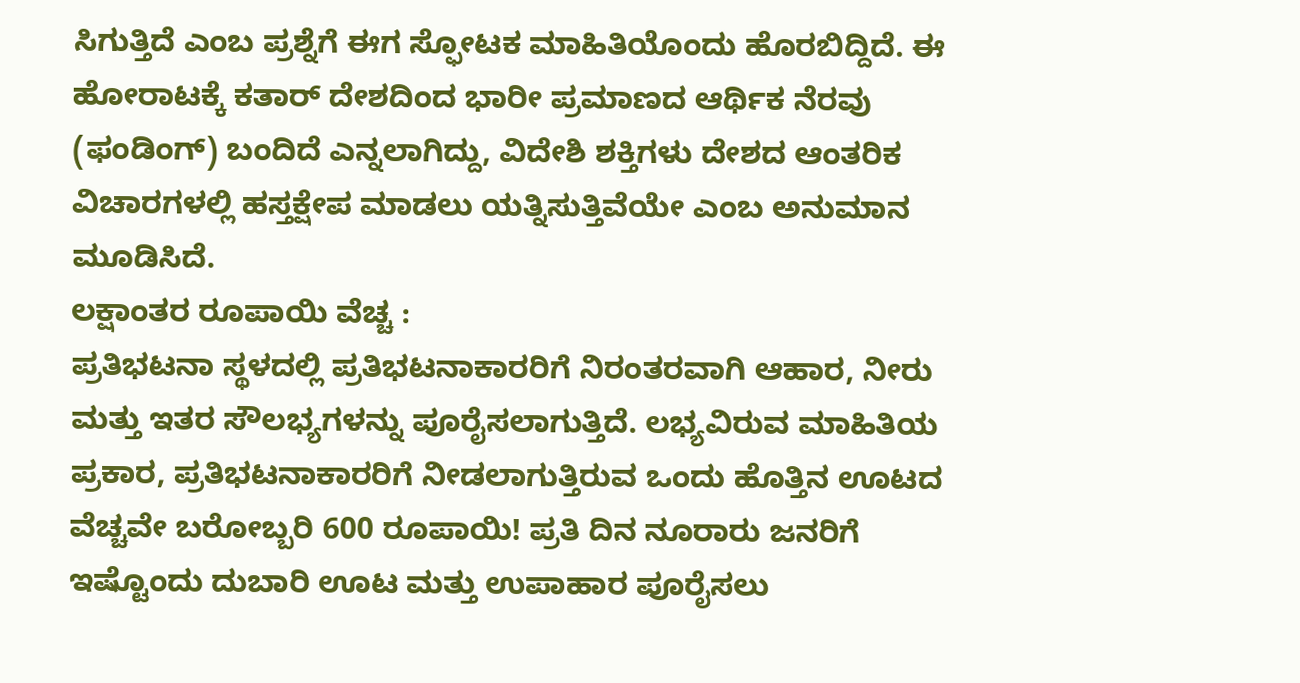ಸಿಗುತ್ತಿದೆ ಎಂಬ ಪ್ರಶ್ನೆಗೆ ಈಗ ಸ್ಫೋಟಕ ಮಾಹಿತಿಯೊಂದು ಹೊರಬಿದ್ದಿದೆ. ಈ ಹೋರಾಟಕ್ಕೆ ಕತಾರ್ ದೇಶದಿಂದ ಭಾರೀ ಪ್ರಮಾಣದ ಆರ್ಥಿಕ ನೆರವು (ಫಂಡಿಂಗ್) ಬಂದಿದೆ ಎನ್ನಲಾಗಿದ್ದು, ವಿದೇಶಿ ಶಕ್ತಿಗಳು ದೇಶದ ಆಂತರಿಕ ವಿಚಾರಗಳಲ್ಲಿ ಹಸ್ತಕ್ಷೇಪ ಮಾಡಲು ಯತ್ನಿಸುತ್ತಿವೆಯೇ ಎಂಬ ಅನುಮಾನ ಮೂಡಿಸಿದೆ.
ಲಕ್ಷಾಂತರ ರೂಪಾಯಿ ವೆಚ್ಚ :
ಪ್ರತಿಭಟನಾ ಸ್ಥಳದಲ್ಲಿ ಪ್ರತಿಭಟನಾಕಾರರಿಗೆ ನಿರಂತರವಾಗಿ ಆಹಾರ, ನೀರು ಮತ್ತು ಇತರ ಸೌಲಭ್ಯಗಳನ್ನು ಪೂರೈಸಲಾಗುತ್ತಿದೆ. ಲಭ್ಯವಿರುವ ಮಾಹಿತಿಯ ಪ್ರಕಾರ, ಪ್ರತಿಭಟನಾಕಾರರಿಗೆ ನೀಡಲಾಗುತ್ತಿರುವ ಒಂದು ಹೊತ್ತಿನ ಊಟದ ವೆಚ್ಚವೇ ಬರೋಬ್ಬರಿ 600 ರೂಪಾಯಿ! ಪ್ರತಿ ದಿನ ನೂರಾರು ಜನರಿಗೆ ಇಷ್ಟೊಂದು ದುಬಾರಿ ಊಟ ಮತ್ತು ಉಪಾಹಾರ ಪೂರೈಸಲು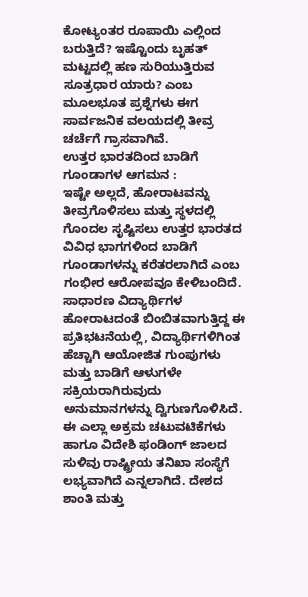ಕೋಟ್ಯಂತರ ರೂಪಾಯಿ ಎಲ್ಲಿಂದ ಬರುತ್ತಿದೆ? ಇಷ್ಟೊಂದು ಬೃಹತ್ ಮಟ್ಟದಲ್ಲಿ ಹಣ ಸುರಿಯುತ್ತಿರುವ ಸೂತ್ರಧಾರ ಯಾರು? ಎಂಬ ಮೂಲಭೂತ ಪ್ರಶ್ನೆಗಳು ಈಗ ಸಾರ್ವಜನಿಕ ವಲಯದಲ್ಲಿ ತೀವ್ರ ಚರ್ಚೆಗೆ ಗ್ರಾಸವಾಗಿವೆ.
ಉತ್ತರ ಭಾರತದಿಂದ ಬಾಡಿಗೆ ಗೂಂಡಾಗಳ ಆಗಮನ :
ಇಷ್ಟೇ ಅಲ್ಲದೆ, ಹೋರಾಟವನ್ನು ತೀವ್ರಗೊಳಿಸಲು ಮತ್ತು ಸ್ಥಳದಲ್ಲಿ ಗೊಂದಲ ಸೃಷ್ಟಿಸಲು ಉತ್ತರ ಭಾರತದ ವಿವಿಧ ಭಾಗಗಳಿಂದ ಬಾಡಿಗೆ ಗೂಂಡಾಗಳನ್ನು ಕರೆತರಲಾಗಿದೆ ಎಂಬ ಗಂಭೀರ ಆರೋಪವೂ ಕೇಳಿಬಂದಿದೆ. ಸಾಧಾರಣ ವಿದ್ಯಾರ್ಥಿಗಳ ಹೋರಾಟದಂತೆ ಬಿಂಬಿತವಾಗುತ್ತಿದ್ದ ಈ ಪ್ರತಿಭಟನೆಯಲ್ಲಿ, ವಿದ್ಯಾರ್ಥಿಗಳಿಗಿಂತ ಹೆಚ್ಚಾಗಿ ಆಯೋಜಿತ ಗುಂಪುಗಳು ಮತ್ತು ಬಾಡಿಗೆ ಆಳುಗಳೇ ಸಕ್ರಿಯರಾಗಿರುವುದು ಅನುಮಾನಗಳನ್ನು ದ್ವಿಗುಣಗೊಳಿಸಿದೆ.
ಈ ಎಲ್ಲಾ ಅಕ್ರಮ ಚಟುವಟಿಕೆಗಳು ಹಾಗೂ ವಿದೇಶಿ ಫಂಡಿಂಗ್ ಜಾಲದ ಸುಳಿವು ರಾಷ್ಟ್ರೀಯ ತನಿಖಾ ಸಂಸ್ಥೆಗೆ ಲಭ್ಯವಾಗಿದೆ ಎನ್ನಲಾಗಿದೆ. ದೇಶದ ಶಾಂತಿ ಮತ್ತು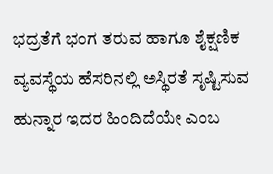ಭದ್ರತೆಗೆ ಭಂಗ ತರುವ ಹಾಗೂ ಶೈಕ್ಷಣಿಕ ವ್ಯವಸ್ಥೆಯ ಹೆಸರಿನಲ್ಲಿ ಅಸ್ಥಿರತೆ ಸೃಷ್ಟಿಸುವ ಹುನ್ನಾರ ಇದರ ಹಿಂದಿದೆಯೇ ಎಂಬ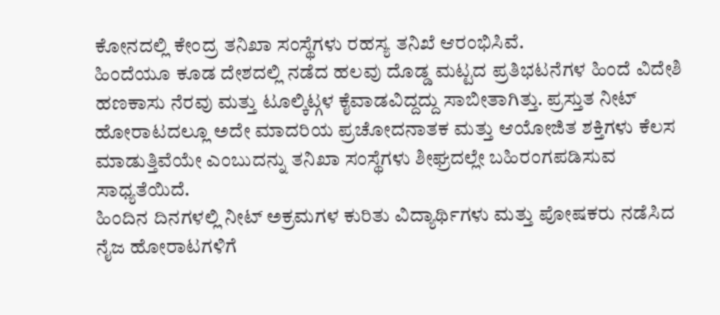ಕೋನದಲ್ಲಿ ಕೇಂದ್ರ ತನಿಖಾ ಸಂಸ್ಥೆಗಳು ರಹಸ್ಯ ತನಿಖೆ ಆರಂಭಿಸಿವೆ.
ಹಿಂದೆಯೂ ಕೂಡ ದೇಶದಲ್ಲಿ ನಡೆದ ಹಲವು ದೊಡ್ಡ ಮಟ್ಟದ ಪ್ರತಿಭಟನೆಗಳ ಹಿಂದೆ ವಿದೇಶಿ ಹಣಕಾಸು ನೆರವು ಮತ್ತು ಟೂಲ್ಕಿಟ್ಗಳ ಕೈವಾಡವಿದ್ದದ್ದು ಸಾಬೀತಾಗಿತ್ತು. ಪ್ರಸ್ತುತ ನೀಟ್ ಹೋರಾಟದಲ್ಲೂ ಅದೇ ಮಾದರಿಯ ಪ್ರಚೋದನಾತಕ ಮತ್ತು ಆಯೋಜಿತ ಶಕ್ತಿಗಳು ಕೆಲಸ ಮಾಡುತ್ತಿವೆಯೇ ಎಂಬುದನ್ನು ತನಿಖಾ ಸಂಸ್ಥೆಗಳು ಶೀಘ್ರದಲ್ಲೇ ಬಹಿರಂಗಪಡಿಸುವ ಸಾಧ್ಯತೆಯಿದೆ.
ಹಿಂದಿನ ದಿನಗಳಲ್ಲಿ ನೀಟ್ ಅಕ್ರಮಗಳ ಕುರಿತು ವಿದ್ಯಾರ್ಥಿಗಳು ಮತ್ತು ಪೋಷಕರು ನಡೆಸಿದ ನೈಜ ಹೋರಾಟಗಳಿಗೆ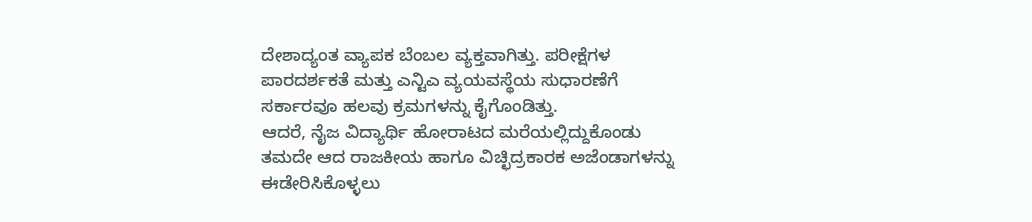ದೇಶಾದ್ಯಂತ ವ್ಯಾಪಕ ಬೆಂಬಲ ವ್ಯಕ್ತವಾಗಿತ್ತು. ಪರೀಕ್ಷೆಗಳ ಪಾರದರ್ಶಕತೆ ಮತ್ತು ಎನ್ಟಿಎ ವ್ಯಯವಸ್ಥೆಯ ಸುಧಾರಣೆಗೆ ಸರ್ಕಾರವೂ ಹಲವು ಕ್ರಮಗಳನ್ನು ಕೈಗೊಂಡಿತ್ತು.
ಆದರೆ, ನೈಜ ವಿದ್ಯಾರ್ಥಿ ಹೋರಾಟದ ಮರೆಯಲ್ಲಿದ್ದುಕೊಂಡು ತಮದೇ ಆದ ರಾಜಕೀಯ ಹಾಗೂ ವಿಚ್ಛಿದ್ರಕಾರಕ ಅಜೆಂಡಾಗಳನ್ನು ಈಡೇರಿಸಿಕೊಳ್ಳಲು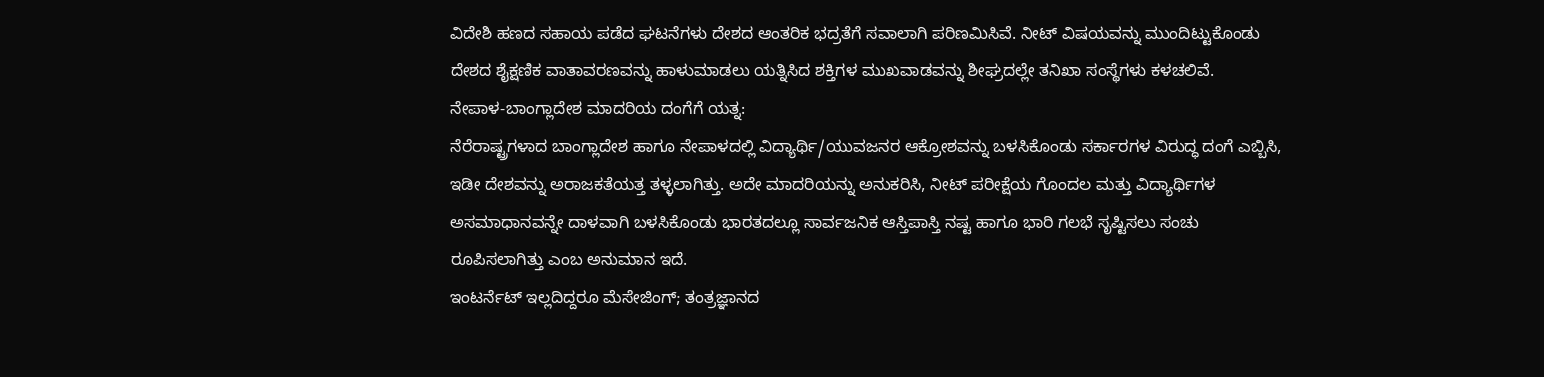ವಿದೇಶಿ ಹಣದ ಸಹಾಯ ಪಡೆದ ಘಟನೆಗಳು ದೇಶದ ಆಂತರಿಕ ಭದ್ರತೆಗೆ ಸವಾಲಾಗಿ ಪರಿಣಮಿಸಿವೆ. ನೀಟ್ ವಿಷಯವನ್ನು ಮುಂದಿಟ್ಟುಕೊಂಡು ದೇಶದ ಶೈಕ್ಷಣಿಕ ವಾತಾವರಣವನ್ನು ಹಾಳುಮಾಡಲು ಯತ್ನಿಸಿದ ಶಕ್ತಿಗಳ ಮುಖವಾಡವನ್ನು ಶೀಘ್ರದಲ್ಲೇ ತನಿಖಾ ಸಂಸ್ಥೆಗಳು ಕಳಚಲಿವೆ.
ನೇಪಾಳ-ಬಾಂಗ್ಲಾದೇಶ ಮಾದರಿಯ ದಂಗೆಗೆ ಯತ್ನ:
ನೆರೆರಾಷ್ಟ್ರಗಳಾದ ಬಾಂಗ್ಲಾದೇಶ ಹಾಗೂ ನೇಪಾಳದಲ್ಲಿ ವಿದ್ಯಾರ್ಥಿ/ಯುವಜನರ ಆಕ್ರೋಶವನ್ನು ಬಳಸಿಕೊಂಡು ಸರ್ಕಾರಗಳ ವಿರುದ್ಧ ದಂಗೆ ಎಬ್ಬಿಸಿ, ಇಡೀ ದೇಶವನ್ನು ಅರಾಜಕತೆಯತ್ತ ತಳ್ಳಲಾಗಿತ್ತು. ಅದೇ ಮಾದರಿಯನ್ನು ಅನುಕರಿಸಿ, ನೀಟ್ ಪರೀಕ್ಷೆಯ ಗೊಂದಲ ಮತ್ತು ವಿದ್ಯಾರ್ಥಿಗಳ ಅಸಮಾಧಾನವನ್ನೇ ದಾಳವಾಗಿ ಬಳಸಿಕೊಂಡು ಭಾರತದಲ್ಲೂ ಸಾರ್ವಜನಿಕ ಆಸ್ತಿಪಾಸ್ತಿ ನಷ್ಟ ಹಾಗೂ ಭಾರಿ ಗಲಭೆ ಸೃಷ್ಟಿಸಲು ಸಂಚು ರೂಪಿಸಲಾಗಿತ್ತು ಎಂಬ ಅನುಮಾನ ಇದೆ.
ಇಂಟರ್ನೆಟ್ ಇಲ್ಲದಿದ್ದರೂ ಮೆಸೇಜಿಂಗ್; ತಂತ್ರಜ್ಞಾನದ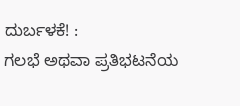ದುರ್ಬಳಕೆ! :
ಗಲಭೆ ಅಥವಾ ಪ್ರತಿಭಟನೆಯ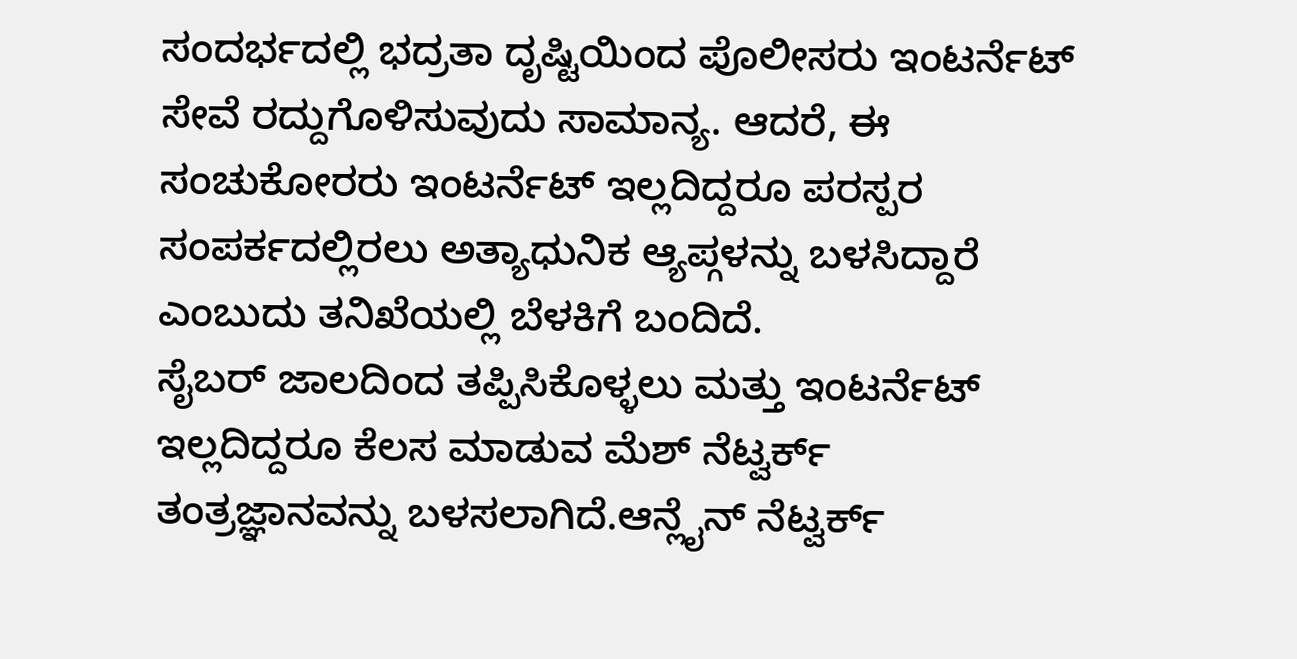ಸಂದರ್ಭದಲ್ಲಿ ಭದ್ರತಾ ದೃಷ್ಟಿಯಿಂದ ಪೊಲೀಸರು ಇಂಟರ್ನೆಟ್ ಸೇವೆ ರದ್ದುಗೊಳಿಸುವುದು ಸಾಮಾನ್ಯ. ಆದರೆ, ಈ ಸಂಚುಕೋರರು ಇಂಟರ್ನೆಟ್ ಇಲ್ಲದಿದ್ದರೂ ಪರಸ್ಪರ ಸಂಪರ್ಕದಲ್ಲಿರಲು ಅತ್ಯಾಧುನಿಕ ಆ್ಯಪ್ಗಳನ್ನು ಬಳಸಿದ್ದಾರೆ ಎಂಬುದು ತನಿಖೆಯಲ್ಲಿ ಬೆಳಕಿಗೆ ಬಂದಿದೆ.
ಸೈಬರ್ ಜಾಲದಿಂದ ತಪ್ಪಿಸಿಕೊಳ್ಳಲು ಮತ್ತು ಇಂಟರ್ನೆಟ್ ಇಲ್ಲದಿದ್ದರೂ ಕೆಲಸ ಮಾಡುವ ಮೆಶ್ ನೆಟ್ವರ್ಕ್ ತಂತ್ರಜ್ಞಾನವನ್ನು ಬಳಸಲಾಗಿದೆ.ಆನ್ಲೈನ್ ನೆಟ್ವರ್ಕ್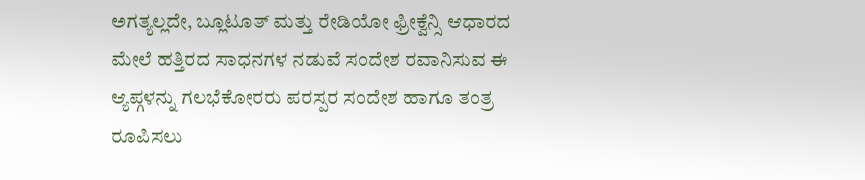ಅಗತ್ಯಲ್ಲದೇ, ಬ್ಲೂಟೂತ್ ಮತ್ತು ರೇಡಿಯೋ ಫ್ರೀಕ್ವೆನ್ಸಿ ಆಧಾರದ ಮೇಲೆ ಹತ್ತಿರದ ಸಾಧನಗಳ ನಡುವೆ ಸಂದೇಶ ರವಾನಿಸುವ ಈ ಆ್ಯಪ್ಗಳನ್ನು ಗಲಭೆಕೋರರು ಪರಸ್ಪರ ಸಂದೇಶ ಹಾಗೂ ತಂತ್ರ ರೂಪಿಸಲು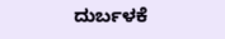ದುರ್ಬಳಕೆ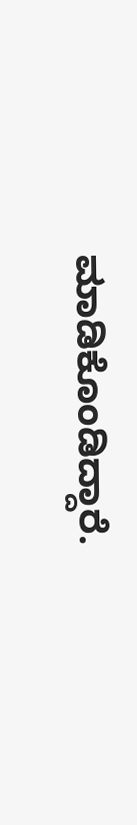ಮಾಡಿಕೊಂಡಿದ್ದಾರೆ.